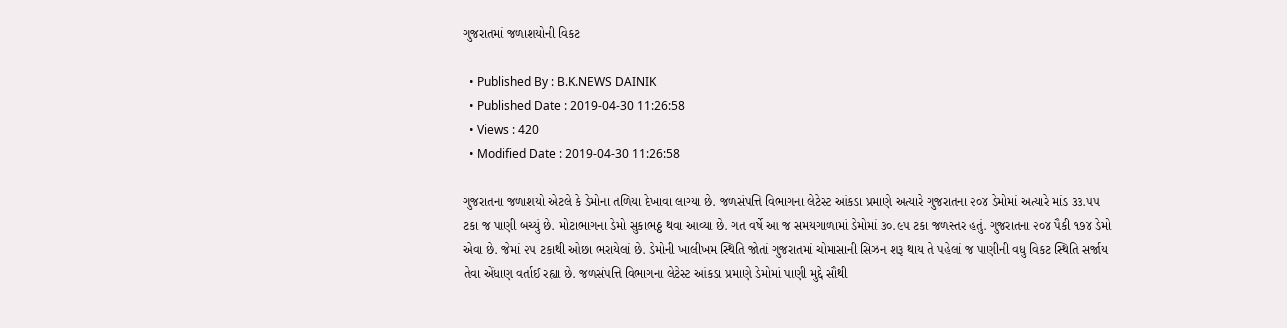ગુજરાતમાં જળાશયોની વિકટ

  • Published By : B.K.NEWS DAINIK
  • Published Date : 2019-04-30 11:26:58
  • Views : 420
  • Modified Date : 2019-04-30 11:26:58

ગુજરાતના જળાશયો એટલે કે ડેમોના તળિયા દેખાવા લાગ્યા છે. જળસંપત્તિ વિભાગના લેટેસ્ટ આંકડા પ્રમાણે અત્યારે ગુજરાતના ૨૦૪ ડેમોમાં અત્યારે માંડ ૩૩.૫૫ ટકા જ પાણી બચ્યું છે. મોટાભાગના ડેમો સુકાભઠ્ઠ થવા આવ્યા છે. ગત વર્ષે આ જ સમયગાળામાં ડેમોમાં ૩૦.૯૫ ટકા જળસ્તર હતું. ગુજરાતના ૨૦૪ પૈકી ૧૭૪ ડેમો એવા છે. જેમાં ૨૫ ટકાથી ઓછા ભરાયેલાં છે. ડેમોની ખાલીખમ સ્થિતિ જોતાં ગુજરાતમાં ચોમાસાની સિઝન શરૂ થાય તે પહેલાં જ પાણીની વધુ વિકટ સ્થિતિ સર્જાય તેવા એંધાણ વર્તાઈ રહ્યા છે. જળસંપત્તિ વિભાગના લેટેસ્ટ આંકડા પ્રમાણે ડેમોમાં પાણી મુદ્દે સૌથી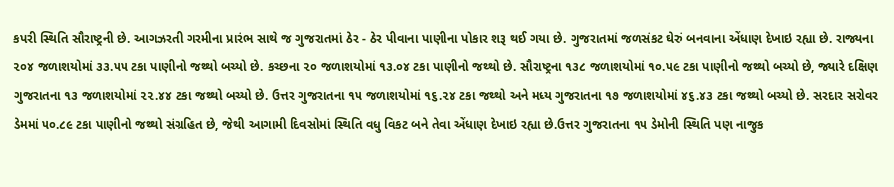કપરી સ્થિતિ સૌરાષ્ટ્રની છે. આગઝરતી ગરમીના પ્રારંભ સાથે જ ગુજરાતમાં ઠેર - ઠેર પીવાના પાણીના પોકાર શરૂ થઈ ગયા છે. ગુજરાતમાં જળસંકટ ઘેરું બનવાના એંધાણ દેખાઇ રહ્યા છે. રાજ્યના ૨૦૪ જળાશયોમાં ૩૩.૫૫ ટકા પાણીનો જથ્થો બચ્યો છે. કચ્છના ૨૦ જળાશયોમાં ૧૩.૦૪ ટકા પાણીનો જથ્થો છે. સૌરાષ્ટ્રના ૧૩૮ જળાશયોમાં ૧૦.૫૯ ટકા પાણીનો જથ્થો બચ્યો છે, જ્યારે દક્ષિણ ગુજરાતના ૧૩ જળાશયોમાં ૨૨.૪૪ ટકા જથ્થો બચ્યો છે. ઉત્તર ગુજરાતના ૧૫ જળાશયોમાં ૧૬.૨૪ ટકા જથ્થો અને મધ્ય ગુજરાતના ૧૭ જળાશયોમાં ૪૬.૪૩ ટકા જથ્થો બચ્યો છે. સરદાર સરોવર ડેમમાં ૫૦.૮૯ ટકા પાણીનો જથ્થો સંગ્રહિત છે, જેથી આગામી દિવસોમાં સ્થિતિ વધુ વિકટ બને તેવા એંધાણ દેખાઇ રહ્યા છે.ઉત્તર ગુજરાતના ૧૫ ડેમોની સ્થિતિ પણ નાજુક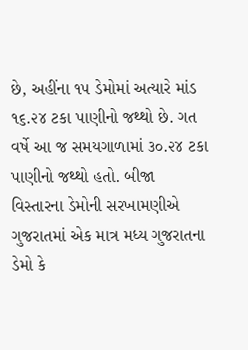છે, અહીંના ૧૫ ડેમોમાં અત્યારે માંડ ૧૬.૨૪ ટકા પાણીનો જથ્થો છે. ગત વર્ષે આ જ સમયગાળામાં ૩૦.૨૪ ટકા પાણીનો જથ્થો હતો. બીજા વિસ્તારના ડેમોની સરખામણીએ ગુજરાતમાં એક માત્ર મધ્ય ગુજરાતના ડેમો કે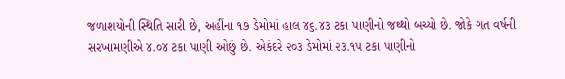જળાશયોની સ્થિતિ સારી છે, અહીંના ૧૭ ડેમોમાં હાલ ૪૬.૪૩ ટકા પાણીનો જથ્થો બચ્યો છે. જોકે ગત વર્ષની સરખામણીએ ૪.૦૪ ટકા પાણી ઓછું છે. એકંદરે ૨૦૩ ડેમોમાં ૨૩.૧૫ ટકા પાણીનો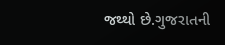જથ્થો છે.ગુજરાતની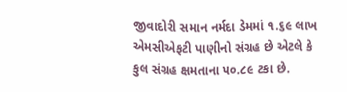જીવાદોરી સમાન નર્મદા ડેમમાં ૧.૬૯ લાખ એમસીએફટી પાણીનો સંગ્રહ છે એટલે કે કુલ સંગ્રહ ક્ષમતાના ૫૦.૮૯ ટકા છે.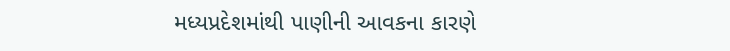મધ્યપ્રદેશમાંથી પાણીની આવકના કારણે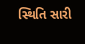સ્થિતિ સારી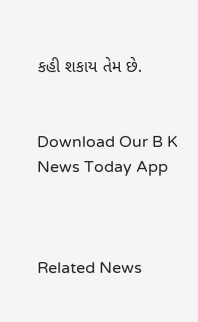કહી શકાય તેમ છે.


Download Our B K News Today App



Related News